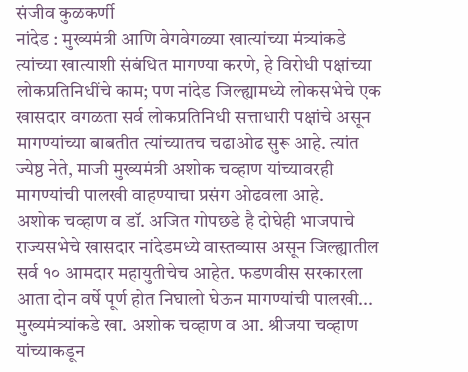संजीव कुळकर्णी
नांदेड : मुख्यमंत्री आणि वेगवेगळ्या खात्यांच्या मंत्र्यांकडे त्यांच्या खात्याशी संबंधित मागण्या करणे, हे विरोधी पक्षांच्या लोकप्रतिनिधींचे काम; पण नांदेड जिल्ह्यामध्ये लोकसभेचे एक खासदार वगळता सर्व लोकप्रतिनिधी सत्ताधारी पक्षांचे असून मागण्यांच्या बाबतीत त्यांच्यातच चढाओढ सुरू आहे. त्यांत ज्येष्ठ नेते, माजी मुख्यमंत्री अशोक चव्हाण यांच्यावरही मागण्यांची पालखी वाहण्याचा प्रसंग ओढवला आहे.
अशोक चव्हाण व डॉ. अजित गोपछडे है दोघेही भाजपाचे राज्यसभेचे खासदार नांदेडमध्ये वास्तव्यास असून जिल्ह्यातील सर्व १० आमदार महायुतीचेच आहेत. फडणवीस सरकारला आता दोन वर्षे पूर्ण होत निघालो घेऊन मागण्यांची पालखी... मुख्यमंत्र्यांकडे खा. अशोक चव्हाण व आ. श्रीजया चव्हाण यांच्याकडून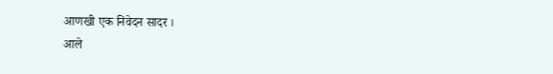आणखी एक निवेदन सादर ।
आले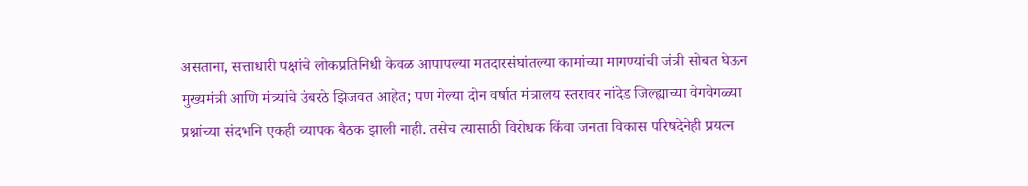असताना, सत्ताधारी पक्षांचे लोकप्रतिनिधी केवळ आपापल्या मतदारसंघांतल्या कामांच्या मागण्यांची जंत्री सोबत घेऊन मुख्यमंत्री आणि मंत्र्यांचे उंबरठे झिजवत आहेत; पण गेल्या दोन वर्षात मंत्रालय स्तरावर नांदेड जिल्ह्याच्या वेगवेगळ्या प्रश्नांच्या संदभनि एकही व्यापक बैठक झाली नाही. तसेच त्यासाठी विरोधक किंवा जनता विकास परिषदेनेही प्रयत्न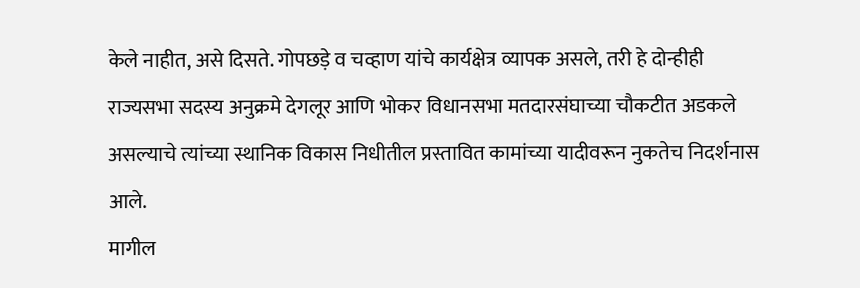केले नाहीत, असे दिसते. गोपछड़े व चव्हाण यांचे कार्यक्षेत्र व्यापक असले, तरी हे दोन्हीही राज्यसभा सदस्य अनुक्रमे देगलूर आणि भोकर विधानसभा मतदारसंघाच्या चौकटीत अडकले असल्याचे त्यांच्या स्थानिक विकास निधीतील प्रस्तावित कामांच्या यादीवरून नुकतेच निदर्शनास आले.
मागील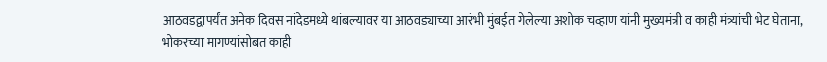आठवडद्वापर्यंत अनेक दिवस नांदेडमध्ये थांबल्यावर या आठवड्याच्या आरंभी मुंबईत गेलेल्या अशोक चव्हाण यांनी मुख्यमंत्री व काही मंत्र्यांची भेट घेताना, भोकरच्या मागण्यांसोबत काही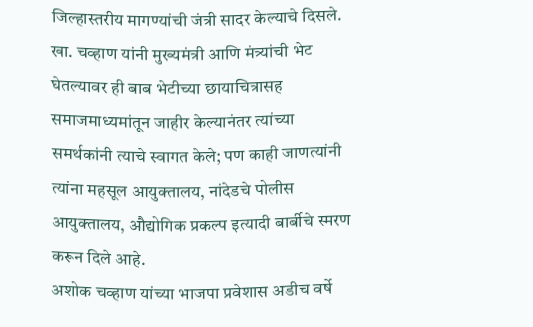जिल्हास्तरीय मागण्यांची जंत्री सादर केल्याचे दिसले.
खा. चव्हाण यांनी मुख्यमंत्री आणि मंत्र्यांची भेट घेतल्यावर ही बाब भेटीच्या छायाचित्रासह समाजमाध्यमांतून जाहीर केल्यानंतर त्यांच्या समर्थकांनी त्याचे स्वागत केले; पण काही जाणत्यांनी त्यांना महसूल आयुक्तालय, नांदेडचे पोलीस आयुक्तालय, औद्योगिक प्रकल्प इत्यादी बार्बीचे स्मरण करून दिले आहे.
अशोक चव्हाण यांच्या भाजपा प्रवेशास अडीच वर्षे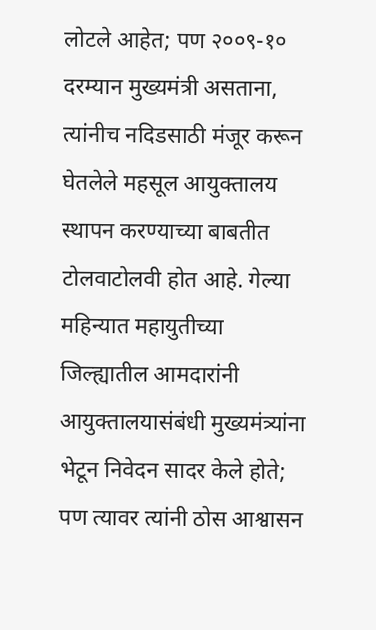लोटले आहेत; पण २००९-१० दरम्यान मुख्यमंत्री असताना, त्यांनीच नदिडसाठी मंजूर करून घेतलेले महसूल आयुक्तालय स्थापन करण्याच्या बाबतीत टोलवाटोलवी होत आहे. गेल्या महिन्यात महायुतीच्या जिल्ह्यातील आमदारांनी आयुक्तालयासंबंधी मुख्यमंत्र्यांना भेटून निवेदन सादर केले होते; पण त्यावर त्यांनी ठोस आश्वासन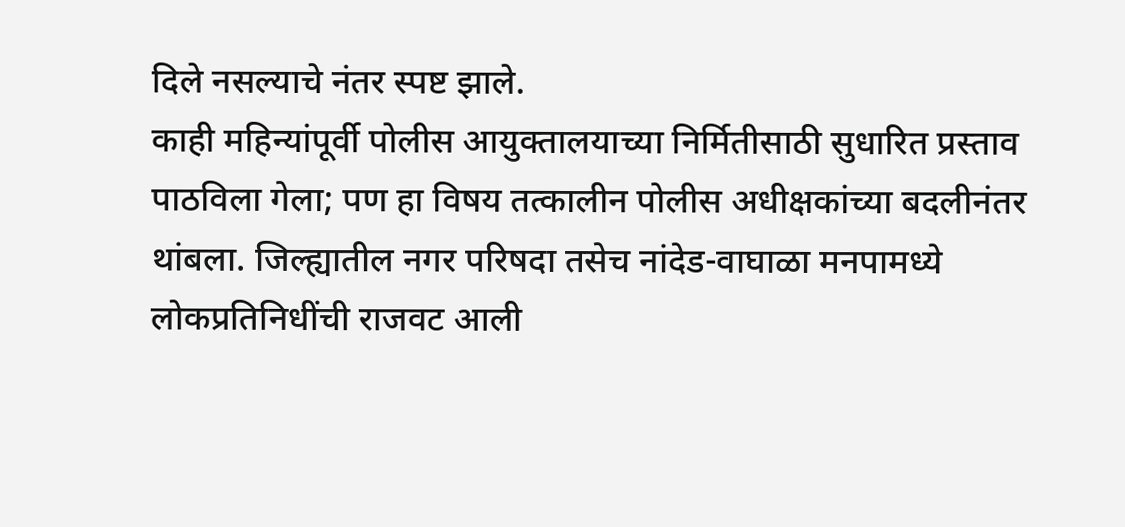दिले नसल्याचे नंतर स्पष्ट झाले.
काही महिन्यांपूर्वी पोलीस आयुक्तालयाच्या निर्मितीसाठी सुधारित प्रस्ताव पाठविला गेला; पण हा विषय तत्कालीन पोलीस अधीक्षकांच्या बदलीनंतर थांबला. जिल्ह्यातील नगर परिषदा तसेच नांदेड-वाघाळा मनपामध्ये लोकप्रतिनिधींची राजवट आली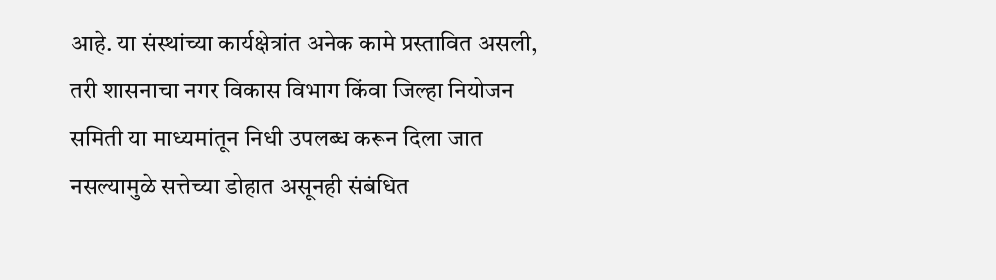आहे. या संस्थांच्या कार्यक्षेत्रांत अनेक कामे प्रस्तावित असली, तरी शासनाचा नगर विकास विभाग किंवा जिल्हा नियोजन समिती या माध्यमांतून निधी उपलब्ध करून दिला जात नसल्यामुळे सत्तेच्या डोहात असूनही संबंधित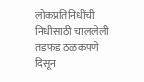लोकप्रतिनिधींची निधीसाठी चाललेली तडफड ठळकपणे दिसून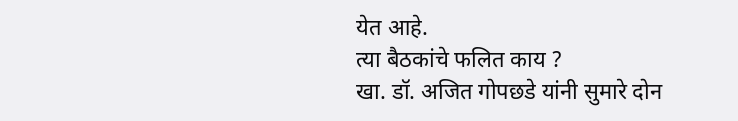येत आहे.
त्या बैठकांचे फलित काय ?
खा. डॉ. अजित गोपछडे यांनी सुमारे दोन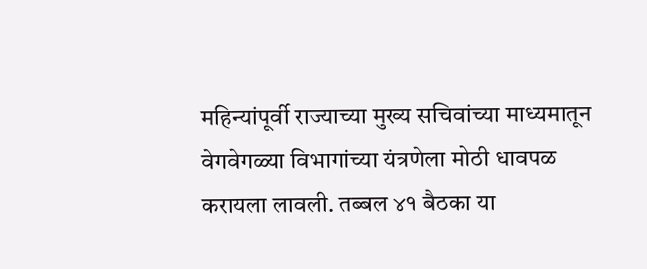महिन्यांपूर्वी राज्याच्या मुख्य सचिवांच्या माध्यमातून वेगवेगळ्या विभागांच्या यंत्रणेला मोठी धावपळ करायला लावली. तब्बल ४१ बैठका या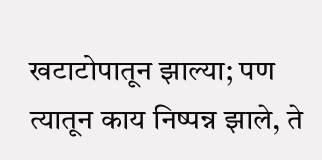खटाटोपातून झाल्या; पण त्यातून काय निष्पन्न झाले, ते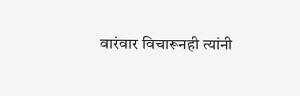वारंवार विचारूनही त्यांनी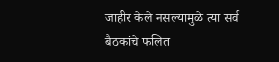जाहीर केले नसल्यामुळे त्या सर्व बैठकांचे फलित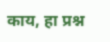काय, हा प्रश्न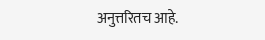अनुत्तरितच आहे.